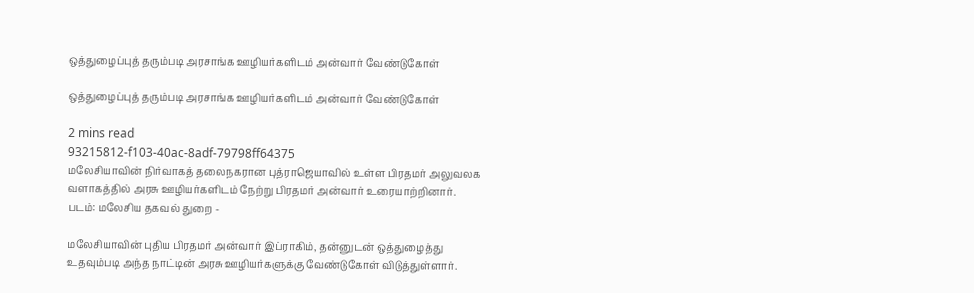ஒத்துழைப்புத் தரும்படி அரசாங்க ஊழியர்களிடம் அன்வார் வேண்டுகோள்

ஒத்துழைப்புத் தரும்படி அரசாங்க ஊழியர்களிடம் அன்வார் வேண்டுகோள்

2 mins read
93215812-f103-40ac-8adf-79798ff64375
மலேசியாவின் நிர்வாகத் தலைநகரான புத்ராஜெயாவில் உள்ள பிரதமர் அலுவலக வளாகத்தில் அரசு ஊழியர்களிடம் நேற்று பிரதமர் அன்வார் உரையாற்றினார். படம்: மலேசிய தகவல் துறை -

மலேசியாவின் புதிய பிரதமர் அன்வார் இப்ராகிம், தன்னுடன் ஒத்துழைத்து உதவும்படி அந்த நாட்டின் அரசு ஊழியர்களுக்கு வேண்டுகோள் விடுத்துள்ளார்.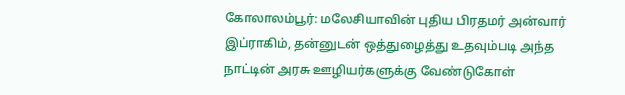கோலாலம்பூர்: மலேசியாவின் புதிய பிரதமர் அன்வார் இப்ராகிம், தன்னுடன் ஒத்துழைத்து உதவும்படி அந்த நாட்டின் அரசு ஊழியர்களுக்கு வேண்டுகோள்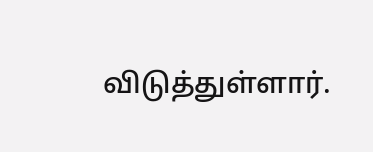விடுத்துள்ளார்.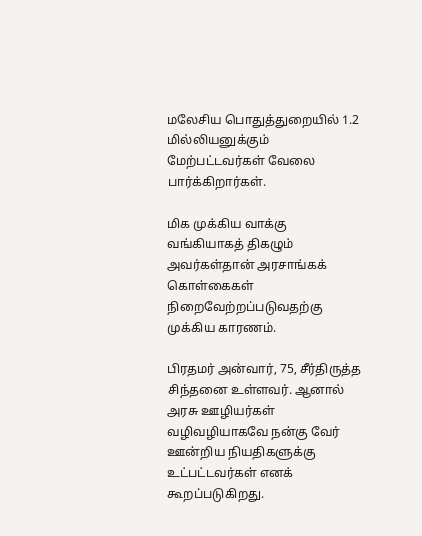மலேசிய பொதுத்துறையில் 1.2 மில்லியனுக்கும் மேற்பட்டவர்கள் வேலை பார்க்கிறார்கள்.

மிக முக்கிய வாக்கு வங்கியாகத் திகழும் அவர்கள்தான் அரசாங்கக் கொள்கைகள் நிறைவேற்றப்படுவதற்கு முக்கிய காரணம்.

பிரதமர் அன்வார், 75, சீர்திருத்த சிந்தனை உள்ளவர். ஆனால் அரசு ஊழியர்கள் வழிவழியாகவே நன்கு வேர் ஊன்றிய நியதிகளுக்கு உட்பட்டவர்கள் எனக் கூறப்படுகிறது.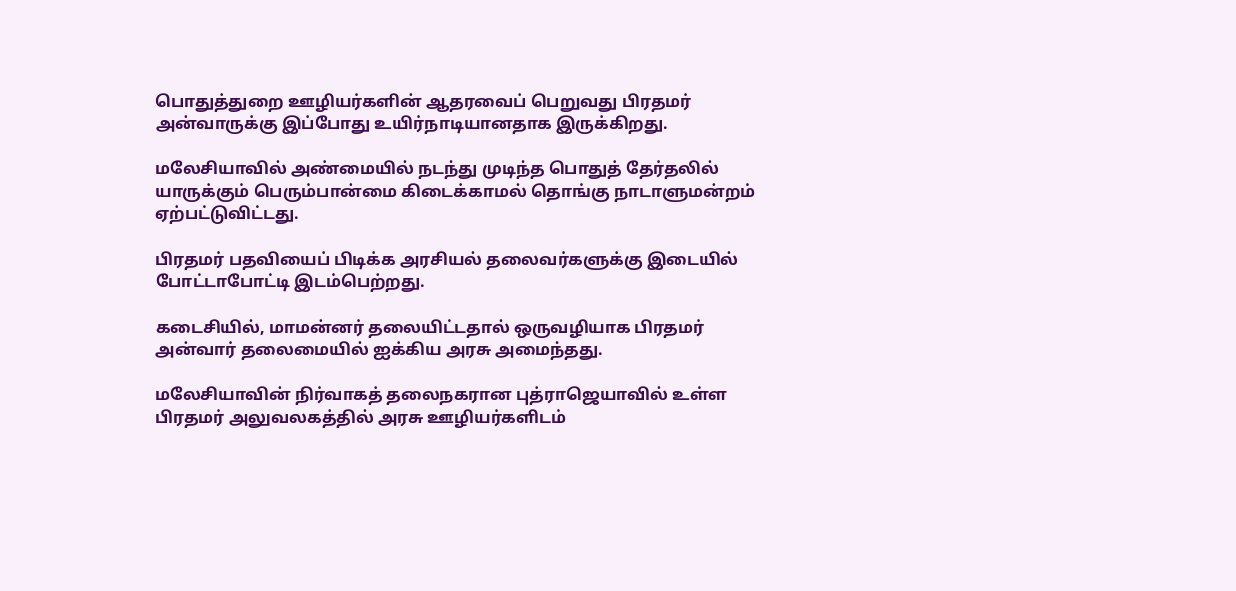பொதுத்துறை ஊழியர்களின் ஆதரவைப் பெறுவது பிரதமர் அன்வாருக்கு இப்போது உயிர்நாடியானதாக இருக்கிறது.

மலேசியாவில் அண்மையில் நடந்து முடிந்த பொதுத் தேர்தலில் யாருக்கும் பெரும்பான்மை கிடைக்காமல் தொங்கு நாடாளுமன்றம் ஏற்பட்டுவிட்டது.

பிரதமர் பதவியைப் பிடிக்க அரசியல் தலைவர்களுக்கு இடையில் போட்டாபோட்டி இடம்பெற்றது.

கடைசியில், மாமன்னர் தலையிட்டதால் ஒருவழியாக பிரதமர் அன்வார் தலைமையில் ஐக்கிய அரசு அமைந்தது.

மலேசியாவின் நிர்வாகத் தலைநகரான புத்ராஜெயாவில் உள்ள பிரதமர் அலுவலகத்தில் அரசு ஊழியர்களிடம்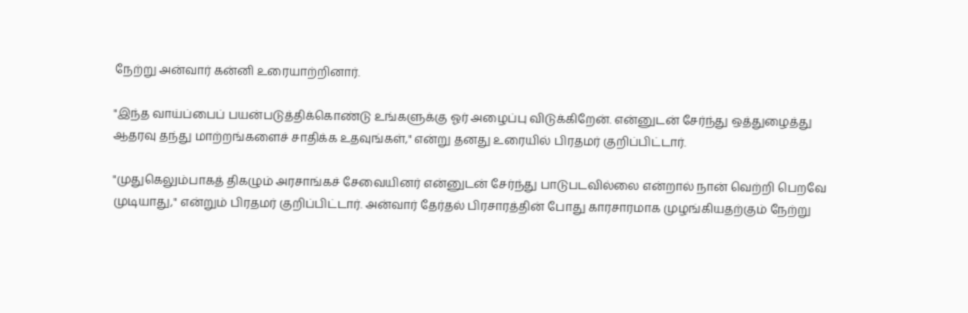நேற்று அன்வார் கன்னி உரையாற்றினார்.

"இந்த வாய்ப்பைப் பயன்படுத்திக்கொண்டு உங்களுக்கு ஓர் அழைப்பு விடுக்கிறேன். என்னுடன் சேர்ந்து ஒத்துழைத்து ஆதரவு தந்து மாற்றங்களைச் சாதிக்க உதவுங்கள்," என்று தனது உரையில் பிரதமர் குறிப்பிட்டார்.

"முதுகெலும்பாகத் திகழும் அரசாங்கச் சேவையினர் என்னுடன் சேர்ந்து பாடுபடவில்லை என்றால் நான் வெற்றி பெறவே முடியாது," என்றும் பிரதமர் குறிப்பிட்டார். அன்வார் தேர்தல் பிரசாரத்தின் போது காரசாரமாக முழங்கியதற்கும் நேற்று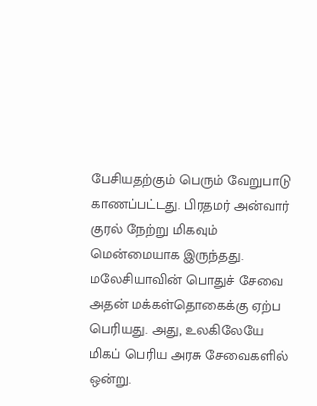பேசியதற்கும் பெரும் வேறுபாடு காணப்பட்டது. பிரதமர் அன்வார் குரல் நேற்று மிகவும் மென்மையாக இருந்தது. மலேசியாவின் பொதுச் சேவை அதன் மக்கள்தொகைக்கு ஏற்ப பெரியது. அது, உலகிலேயே மிகப் பெரிய அரசு சேவைகளில் ஒன்று.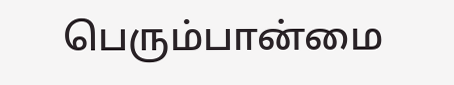பெரும்பான்மை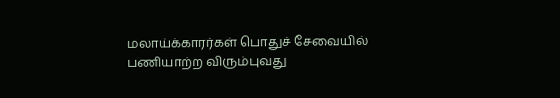மலாய்க்காரர்கள் பொதுச் சேவையில் பணியாற்ற விரும்புவது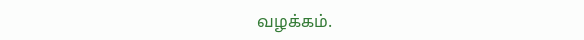வழக்கம்.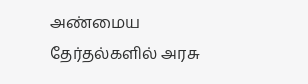அண்மைய தேர்தல்களில் அரசு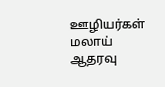ஊழியர்கள் மலாய் ஆதரவு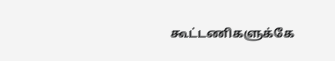கூட்டணிகளுக்கே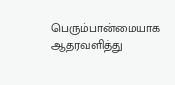பெரும்பான்மையாக ஆதரவளித்து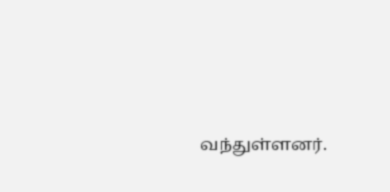வந்துள்ளனர்.